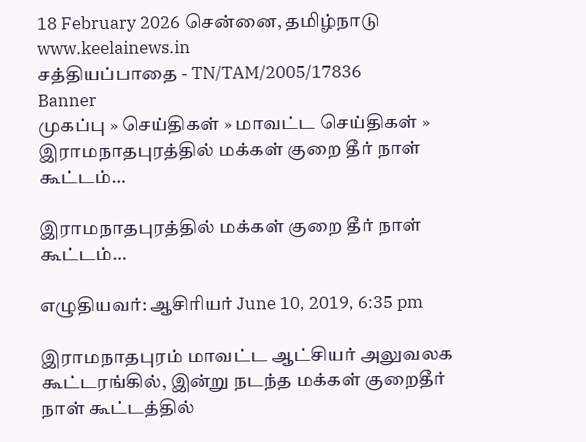18 February 2026 சென்னை, தமிழ்நாடு
www.keelainews.in
சத்தியப்பாதை - TN/TAM/2005/17836
Banner
முகப்பு » செய்திகள் » மாவட்ட செய்திகள் » இராமநாதபுரத்தில் மக்கள் குறை தீர் நாள் கூட்டம்…

இராமநாதபுரத்தில் மக்கள் குறை தீர் நாள் கூட்டம்…

எழுதியவர்: ஆசிரியர் June 10, 2019, 6:35 pm

இராமநாதபுரம் மாவட்ட ஆட்சியர் அலுவலக கூட்டரங்கில், இன்று நடந்த மக்கள் குறைதீர் நாள் கூட்டத்தில்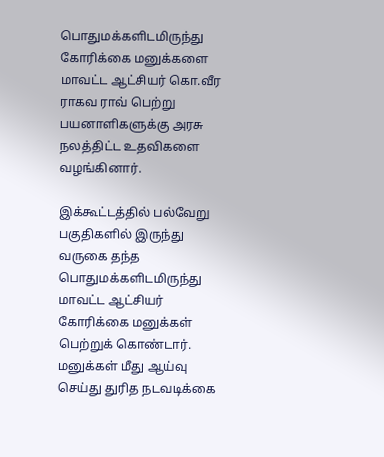பொதுமக்களிடமிருந்து கோரிக்கை மனுக்களை மாவட்ட ஆட்சியர் கொ.வீர ராகவ ராவ் பெற்று பயனாளிகளுக்கு அரசு நலத்திட்ட உதவிகளை வழங்கினார்.

இக்கூட்டத்தில் பல்வேறு பகுதிகளில் இருந்து வருகை தந்த பொதுமக்களிடமிருந்து மாவட்ட ஆட்சியர் கோரிக்கை மனுக்கள் பெற்றுக் கொண்டார். மனுக்கள் மீது ஆய்வு செய்து துரித நடவடிக்கை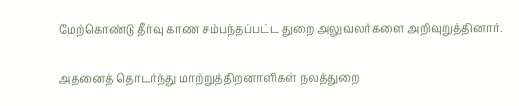மேற்கொண்டு தீர்வு காண சம்பந்தப்பட்ட துறை அலுவலர்களை அறிவுறுத்தினார்.

அதனைத் தொடர்ந்து மாற்றுத்திறனாளிகள் நலத்துறை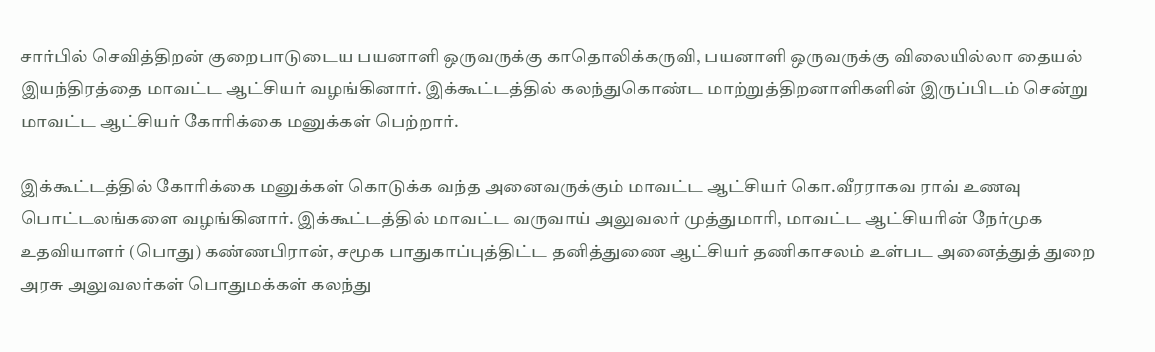சார்பில் செவித்திறன் குறைபாடுடைய பயனாளி ஒருவருக்கு காதொலிக்கருவி, பயனாளி ஒருவருக்கு விலையில்லா தையல் இயந்திரத்தை மாவட்ட ஆட்சியர் வழங்கினார். இக்கூட்டத்தில் கலந்துகொண்ட மாற்றுத்திறனாளிகளின் இருப்பிடம் சென்று  மாவட்ட ஆட்சியர் கோரிக்கை மனுக்கள் பெற்றார்.

இக்கூட்டத்தில் கோரிக்கை மனுக்கள் கொடுக்க வந்த அனைவருக்கும் மாவட்ட ஆட்சியர் கொ.வீரராகவ ராவ் உணவு பொட்டலங்களை வழங்கினார். இக்கூட்டத்தில் மாவட்ட வருவாய் அலுவலர் முத்துமாரி, மாவட்ட ஆட்சியரின் நேர்முக உதவியாளர் (பொது) கண்ணபிரான், சமூக பாதுகாப்புத்திட்ட தனித்துணை ஆட்சியர் தணிகாசலம் உள்பட அனைத்துத் துறை அரசு அலுவலர்கள் பொதுமக்கள் கலந்து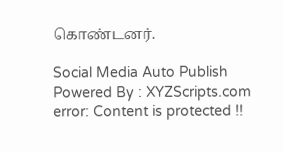கொண்டனர்.

Social Media Auto Publish Powered By : XYZScripts.com
error: Content is protected !!